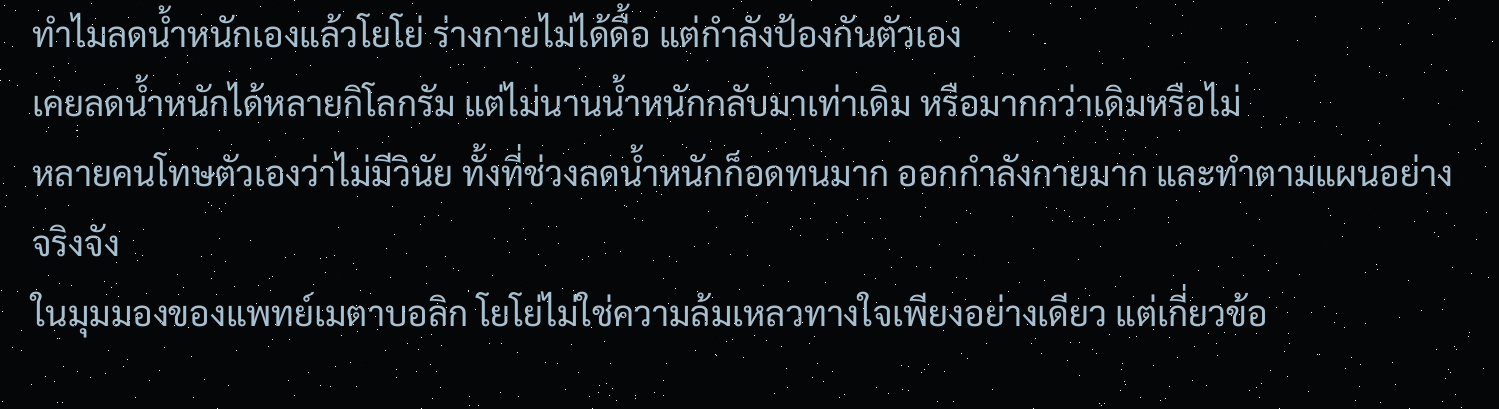ทำไมลดน้ำหนักเองแล้วโยโย่ ร่างกายไม่ได้ดื้อ แต่กำลังป้องกันตัวเอง
เคยลดน้ำหนักได้หลายกิโลกรัม แต่ไม่นานน้ำหนักกลับมาเท่าเดิม หรือมากกว่าเดิมหรือไม่
หลายคนโทษตัวเองว่าไม่มีวินัย ทั้งที่ช่วงลดน้ำหนักก็อดทนมาก ออกกำลังกายมาก และทำตามแผนอย่างจริงจัง
ในมุมมองของแพทย์เมตาบอลิก โยโย่ไม่ใช่ความล้มเหลวทางใจเพียงอย่างเดียว แต่เกี่ยวข้อ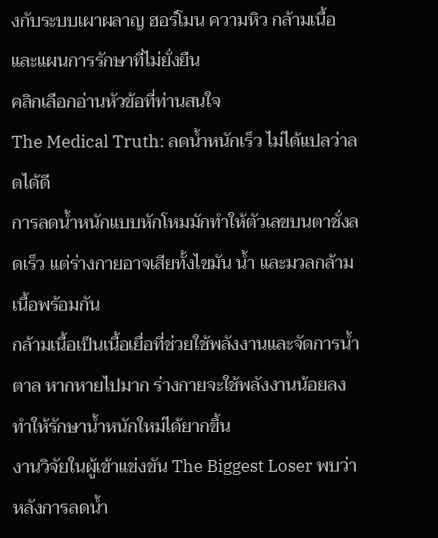งกับระบบเผาผลาญ ฮอร์โมน ความหิว กล้ามเนื้อ และแผนการรักษาที่ไม่ยั่งยืน
คลิกเลือกอ่านหัวข้อที่ท่านสนใจ
The Medical Truth: ลดน้ำหนักเร็ว ไม่ได้แปลว่าลดได้ดี
การลดน้ำหนักแบบหักโหมมักทำให้ตัวเลขบนตาชั่งลดเร็ว แต่ร่างกายอาจเสียทั้งไขมัน น้ำ และมวลกล้ามเนื้อพร้อมกัน
กล้ามเนื้อเป็นเนื้อเยื่อที่ช่วยใช้พลังงานและจัดการน้ำตาล หากหายไปมาก ร่างกายจะใช้พลังงานน้อยลง ทำให้รักษาน้ำหนักใหม่ได้ยากขึ้น
งานวิจัยในผู้เข้าแข่งขัน The Biggest Loser พบว่าหลังการลดน้ำ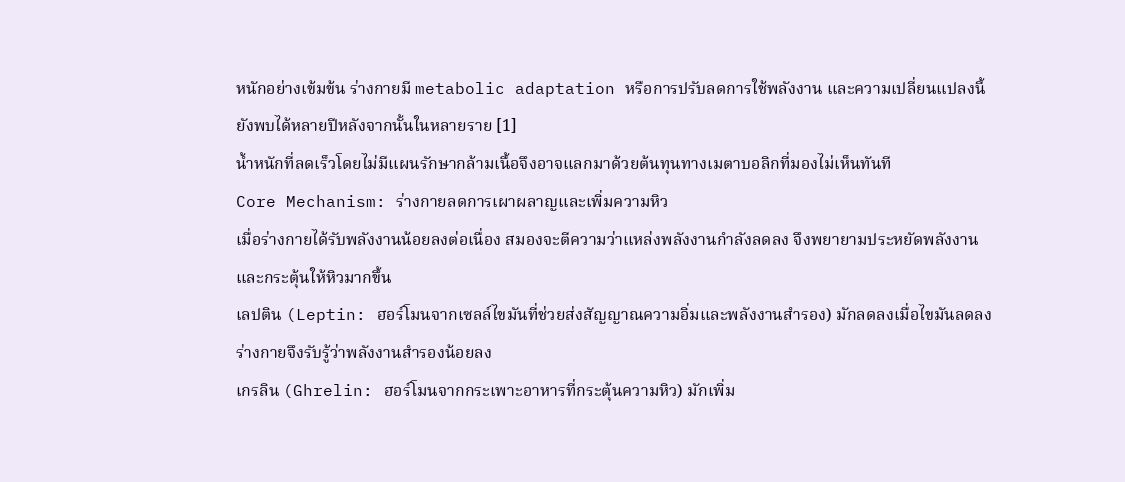หนักอย่างเข้มข้น ร่างกายมี metabolic adaptation หรือการปรับลดการใช้พลังงาน และความเปลี่ยนแปลงนี้ยังพบได้หลายปีหลังจากนั้นในหลายราย [1]
น้ำหนักที่ลดเร็วโดยไม่มีแผนรักษากล้ามเนื้อจึงอาจแลกมาด้วยต้นทุนทางเมตาบอลิกที่มองไม่เห็นทันที
Core Mechanism: ร่างกายลดการเผาผลาญและเพิ่มความหิว
เมื่อร่างกายได้รับพลังงานน้อยลงต่อเนื่อง สมองจะตีความว่าแหล่งพลังงานกำลังลดลง จึงพยายามประหยัดพลังงานและกระตุ้นให้หิวมากขึ้น
เลปติน (Leptin: ฮอร์โมนจากเซลล์ไขมันที่ช่วยส่งสัญญาณความอิ่มและพลังงานสำรอง) มักลดลงเมื่อไขมันลดลง ร่างกายจึงรับรู้ว่าพลังงานสำรองน้อยลง
เกรลิน (Ghrelin: ฮอร์โมนจากกระเพาะอาหารที่กระตุ้นความหิว) มักเพิ่ม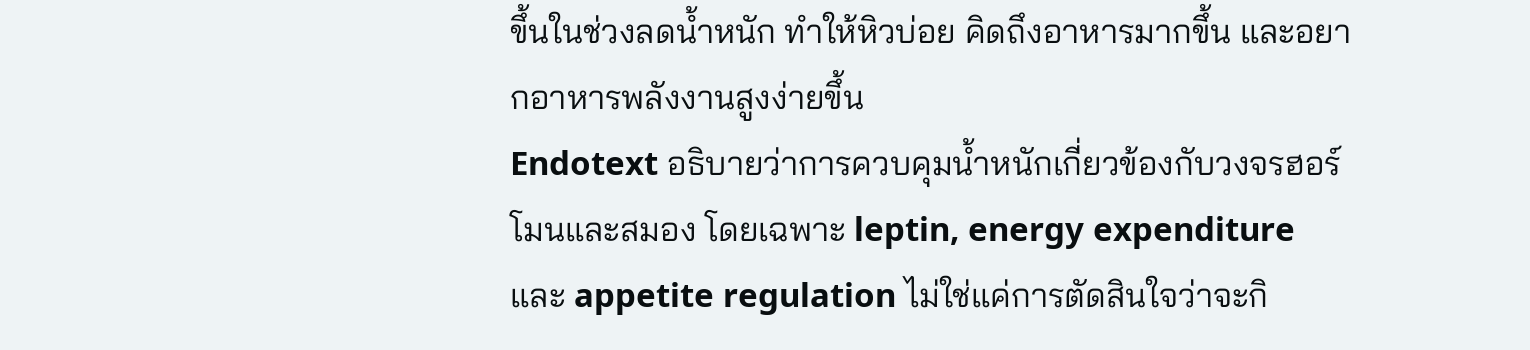ขึ้นในช่วงลดน้ำหนัก ทำให้หิวบ่อย คิดถึงอาหารมากขึ้น และอยากอาหารพลังงานสูงง่ายขึ้น
Endotext อธิบายว่าการควบคุมน้ำหนักเกี่ยวข้องกับวงจรฮอร์โมนและสมอง โดยเฉพาะ leptin, energy expenditure และ appetite regulation ไม่ใช่แค่การตัดสินใจว่าจะกิ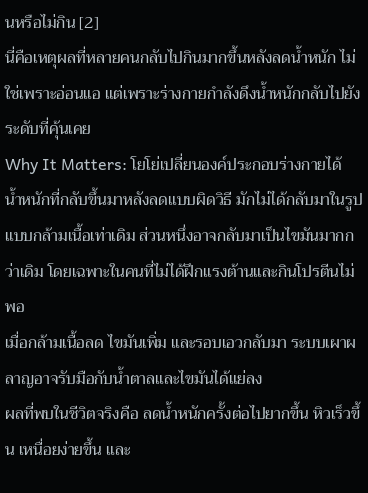นหรือไม่กิน [2]
นี่คือเหตุผลที่หลายคนกลับไปกินมากขึ้นหลังลดน้ำหนัก ไม่ใช่เพราะอ่อนแอ แต่เพราะร่างกายกำลังดึงน้ำหนักกลับไปยังระดับที่คุ้นเคย
Why It Matters: โยโย่เปลี่ยนองค์ประกอบร่างกายได้
น้ำหนักที่กลับขึ้นมาหลังลดแบบผิดวิธี มักไม่ได้กลับมาในรูปแบบกล้ามเนื้อเท่าเดิม ส่วนหนึ่งอาจกลับมาเป็นไขมันมากกว่าเดิม โดยเฉพาะในคนที่ไม่ได้ฝึกแรงต้านและกินโปรตีนไม่พอ
เมื่อกล้ามเนื้อลด ไขมันเพิ่ม และรอบเอวกลับมา ระบบเผาผลาญอาจรับมือกับน้ำตาลและไขมันได้แย่ลง
ผลที่พบในชีวิตจริงคือ ลดน้ำหนักครั้งต่อไปยากขึ้น หิวเร็วขึ้น เหนื่อยง่ายขึ้น และ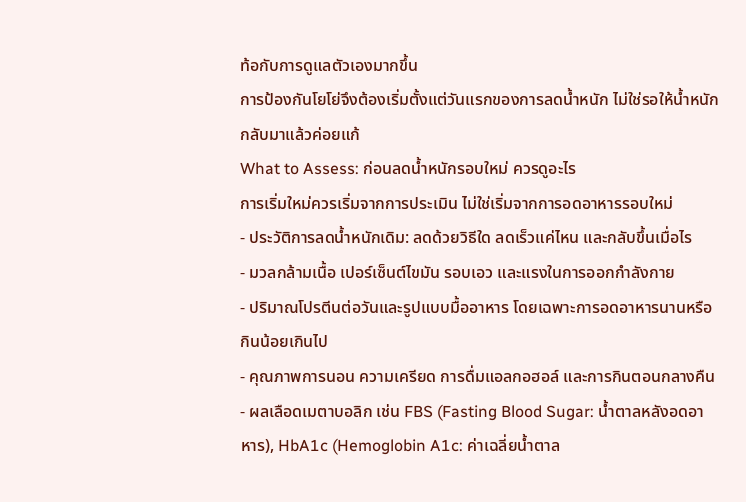ท้อกับการดูแลตัวเองมากขึ้น
การป้องกันโยโย่จึงต้องเริ่มตั้งแต่วันแรกของการลดน้ำหนัก ไม่ใช่รอให้น้ำหนักกลับมาแล้วค่อยแก้
What to Assess: ก่อนลดน้ำหนักรอบใหม่ ควรดูอะไร
การเริ่มใหม่ควรเริ่มจากการประเมิน ไม่ใช่เริ่มจากการอดอาหารรอบใหม่
- ประวัติการลดน้ำหนักเดิม: ลดด้วยวิธีใด ลดเร็วแค่ไหน และกลับขึ้นเมื่อไร
- มวลกล้ามเนื้อ เปอร์เซ็นต์ไขมัน รอบเอว และแรงในการออกกำลังกาย
- ปริมาณโปรตีนต่อวันและรูปแบบมื้ออาหาร โดยเฉพาะการอดอาหารนานหรือกินน้อยเกินไป
- คุณภาพการนอน ความเครียด การดื่มแอลกอฮอล์ และการกินตอนกลางคืน
- ผลเลือดเมตาบอลิก เช่น FBS (Fasting Blood Sugar: น้ำตาลหลังอดอาหาร), HbA1c (Hemoglobin A1c: ค่าเฉลี่ยน้ำตาล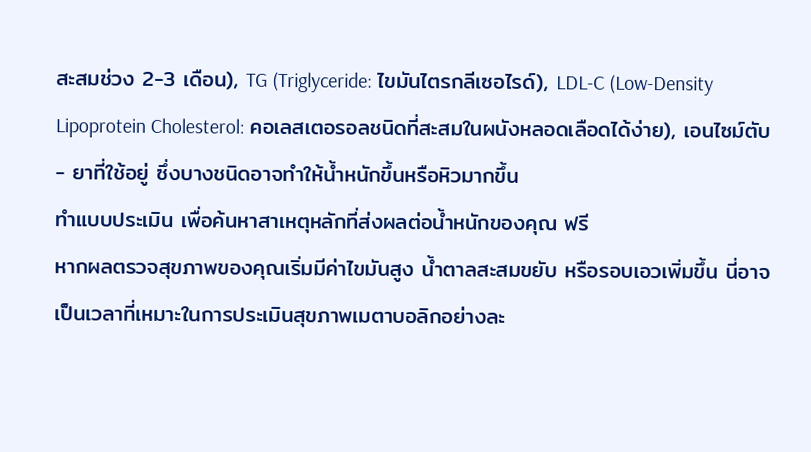สะสมช่วง 2-3 เดือน), TG (Triglyceride: ไขมันไตรกลีเซอไรด์), LDL-C (Low-Density Lipoprotein Cholesterol: คอเลสเตอรอลชนิดที่สะสมในผนังหลอดเลือดได้ง่าย), เอนไซม์ตับ
- ยาที่ใช้อยู่ ซึ่งบางชนิดอาจทำให้น้ำหนักขึ้นหรือหิวมากขึ้น
ทำแบบประเมิน เพื่อค้นหาสาเหตุหลักที่ส่งผลต่อน้ำหนักของคุณ ฟรี
หากผลตรวจสุขภาพของคุณเริ่มมีค่าไขมันสูง น้ำตาลสะสมขยับ หรือรอบเอวเพิ่มขึ้น นี่อาจเป็นเวลาที่เหมาะในการประเมินสุขภาพเมตาบอลิกอย่างละ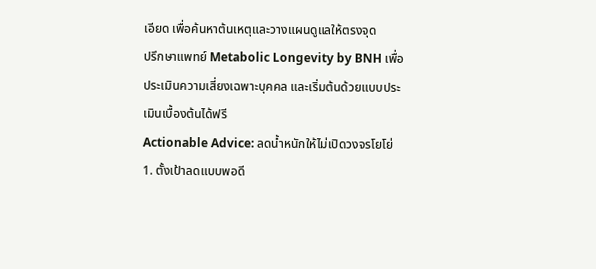เอียด เพื่อค้นหาต้นเหตุและวางแผนดูแลให้ตรงจุด
ปรึกษาแพทย์ Metabolic Longevity by BNH เพื่อประเมินความเสี่ยงเฉพาะบุคคล และเริ่มต้นด้วยแบบประเมินเบื้องต้นได้ฟรี
Actionable Advice: ลดน้ำหนักให้ไม่เปิดวงจรโยโย่
1. ตั้งเป้าลดแบบพอดี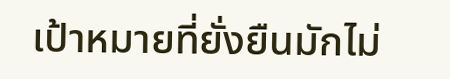เป้าหมายที่ยั่งยืนมักไม่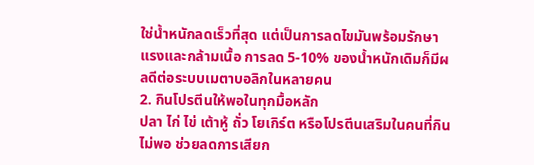ใช่น้ำหนักลดเร็วที่สุด แต่เป็นการลดไขมันพร้อมรักษาแรงและกล้ามเนื้อ การลด 5-10% ของน้ำหนักเดิมก็มีผลดีต่อระบบเมตาบอลิกในหลายคน
2. กินโปรตีนให้พอในทุกมื้อหลัก
ปลา ไก่ ไข่ เต้าหู้ ถั่ว โยเกิร์ต หรือโปรตีนเสริมในคนที่กินไม่พอ ช่วยลดการเสียก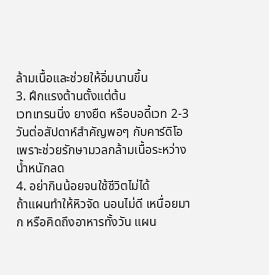ล้ามเนื้อและช่วยให้อิ่มนานขึ้น
3. ฝึกแรงต้านตั้งแต่ต้น
เวทเทรนนิ่ง ยางยืด หรือบอดี้เวท 2-3 วันต่อสัปดาห์สำคัญพอๆ กับคาร์ดิโอ เพราะช่วยรักษามวลกล้ามเนื้อระหว่างน้ำหนักลด
4. อย่ากินน้อยจนใช้ชีวิตไม่ได้
ถ้าแผนทำให้หิวจัด นอนไม่ดี เหนื่อยมาก หรือคิดถึงอาหารทั้งวัน แผน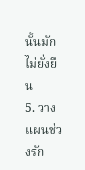นั้นมักไม่ยั่งยืน
5. วางแผนช่วงรัก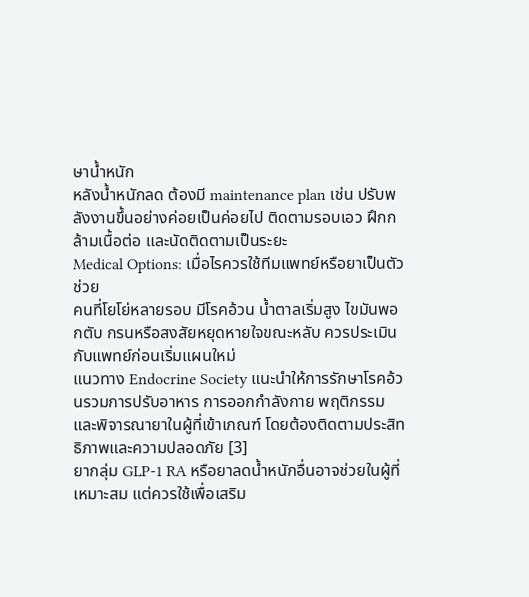ษาน้ำหนัก
หลังน้ำหนักลด ต้องมี maintenance plan เช่น ปรับพลังงานขึ้นอย่างค่อยเป็นค่อยไป ติดตามรอบเอว ฝึกกล้ามเนื้อต่อ และนัดติดตามเป็นระยะ
Medical Options: เมื่อไรควรใช้ทีมแพทย์หรือยาเป็นตัวช่วย
คนที่โยโย่หลายรอบ มีโรคอ้วน น้ำตาลเริ่มสูง ไขมันพอกตับ กรนหรือสงสัยหยุดหายใจขณะหลับ ควรประเมินกับแพทย์ก่อนเริ่มแผนใหม่
แนวทาง Endocrine Society แนะนำให้การรักษาโรคอ้วนรวมการปรับอาหาร การออกกำลังกาย พฤติกรรม และพิจารณายาในผู้ที่เข้าเกณฑ์ โดยต้องติดตามประสิทธิภาพและความปลอดภัย [3]
ยากลุ่ม GLP-1 RA หรือยาลดน้ำหนักอื่นอาจช่วยในผู้ที่เหมาะสม แต่ควรใช้เพื่อเสริม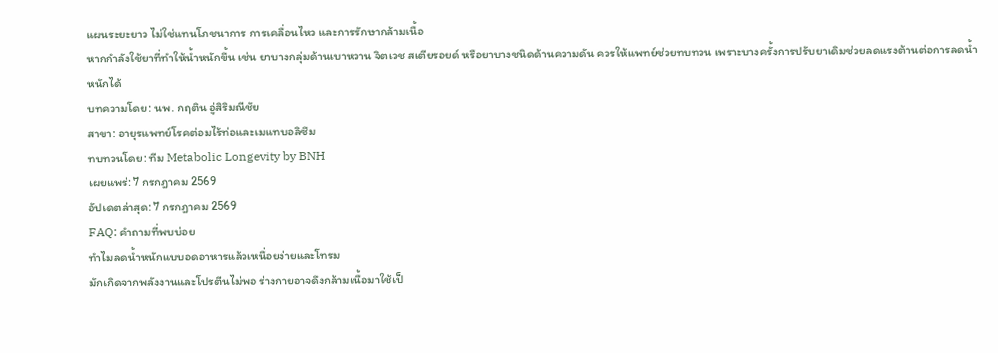แผนระยะยาว ไม่ใช่แทนโภชนาการ การเคลื่อนไหว และการรักษากล้ามเนื้อ
หากกำลังใช้ยาที่ทำให้น้ำหนักขึ้น เช่น ยาบางกลุ่มด้านเบาหวาน จิตเวช สเตียรอยด์ หรือยาบางชนิดด้านความดัน ควรให้แพทย์ช่วยทบทวน เพราะบางครั้งการปรับยาเดิมช่วยลดแรงต้านต่อการลดน้ำหนักได้
บทความโดย: นพ. กฤติน อู่สิริมณีชัย
สาขา: อายุรแพทย์โรคต่อมไร้ท่อและเมแทบอลิซึม
ทบทวนโดย: ทีม Metabolic Longevity by BNH
เผยแพร่: 7 กรกฎาคม 2569
อัปเดตล่าสุด: 7 กรกฎาคม 2569
FAQ: คำถามที่พบบ่อย
ทำไมลดน้ำหนักแบบอดอาหารแล้วเหนื่อยง่ายและโทรม
มักเกิดจากพลังงานและโปรตีนไม่พอ ร่างกายอาจดึงกล้ามเนื้อมาใช้เป็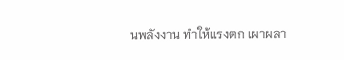นพลังงาน ทำให้แรงตก เผาผลา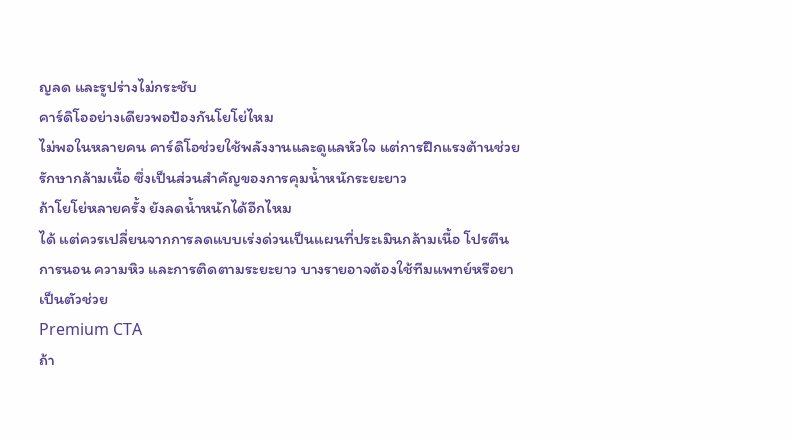ญลด และรูปร่างไม่กระชับ
คาร์ดิโออย่างเดียวพอป้องกันโยโย่ไหม
ไม่พอในหลายคน คาร์ดิโอช่วยใช้พลังงานและดูแลหัวใจ แต่การฝึกแรงต้านช่วยรักษากล้ามเนื้อ ซึ่งเป็นส่วนสำคัญของการคุมน้ำหนักระยะยาว
ถ้าโยโย่หลายครั้ง ยังลดน้ำหนักได้อีกไหม
ได้ แต่ควรเปลี่ยนจากการลดแบบเร่งด่วนเป็นแผนที่ประเมินกล้ามเนื้อ โปรตีน การนอน ความหิว และการติดตามระยะยาว บางรายอาจต้องใช้ทีมแพทย์หรือยาเป็นตัวช่วย
Premium CTA
ถ้า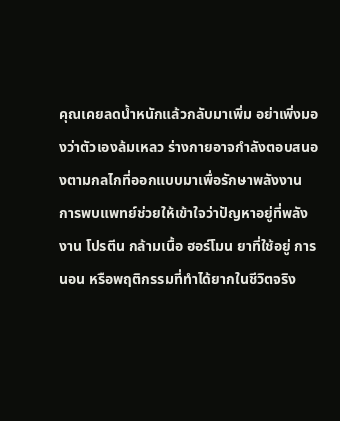คุณเคยลดน้ำหนักแล้วกลับมาเพิ่ม อย่าเพิ่งมองว่าตัวเองล้มเหลว ร่างกายอาจกำลังตอบสนองตามกลไกที่ออกแบบมาเพื่อรักษาพลังงาน
การพบแพทย์ช่วยให้เข้าใจว่าปัญหาอยู่ที่พลังงาน โปรตีน กล้ามเนื้อ ฮอร์โมน ยาที่ใช้อยู่ การนอน หรือพฤติกรรมที่ทำได้ยากในชีวิตจริง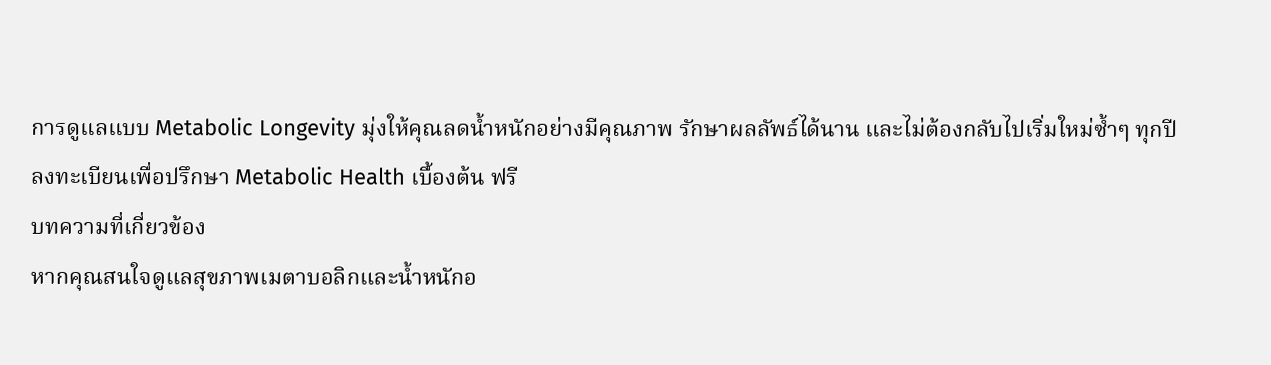การดูแลแบบ Metabolic Longevity มุ่งให้คุณลดน้ำหนักอย่างมีคุณภาพ รักษาผลลัพธ์ได้นาน และไม่ต้องกลับไปเริ่มใหม่ซ้ำๆ ทุกปี
ลงทะเบียนเพื่อปรึกษา Metabolic Health เบื้องต้น ฟรี
บทความที่เกี่ยวข้อง
หากคุณสนใจดูแลสุขภาพเมตาบอลิกและน้ำหนักอ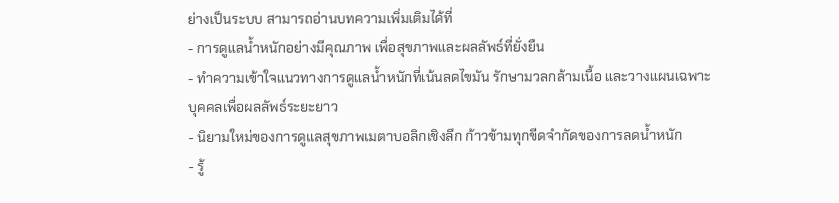ย่างเป็นระบบ สามารถอ่านบทความเพิ่มเติมได้ที่
- การดูแลน้ำหนักอย่างมีคุณภาพ เพื่อสุขภาพและผลลัพธ์ที่ยั่งยืน
- ทำความเข้าใจแนวทางการดูแลน้ำหนักที่เน้นลดไขมัน รักษามวลกล้ามเนื้อ และวางแผนเฉพาะบุคคลเพื่อผลลัพธ์ระยะยาว
- นิยามใหม่ของการดูแลสุขภาพเมตาบอลิกเชิงลึก ก้าวข้ามทุกขีดจำกัดของการลดน้ำหนัก
- รู้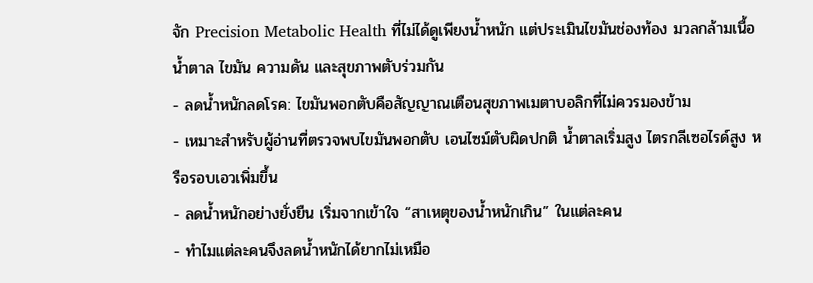จัก Precision Metabolic Health ที่ไม่ได้ดูเพียงน้ำหนัก แต่ประเมินไขมันช่องท้อง มวลกล้ามเนื้อ น้ำตาล ไขมัน ความดัน และสุขภาพตับร่วมกัน
- ลดน้ำหนักลดโรค: ไขมันพอกตับคือสัญญาณเตือนสุขภาพเมตาบอลิกที่ไม่ควรมองข้าม
- เหมาะสำหรับผู้อ่านที่ตรวจพบไขมันพอกตับ เอนไซม์ตับผิดปกติ น้ำตาลเริ่มสูง ไตรกลีเซอไรด์สูง หรือรอบเอวเพิ่มขึ้น
- ลดน้ำหนักอย่างยั่งยืน เริ่มจากเข้าใจ “สาเหตุของน้ำหนักเกิน” ในแต่ละคน
- ทำไมแต่ละคนจึงลดน้ำหนักได้ยากไม่เหมือ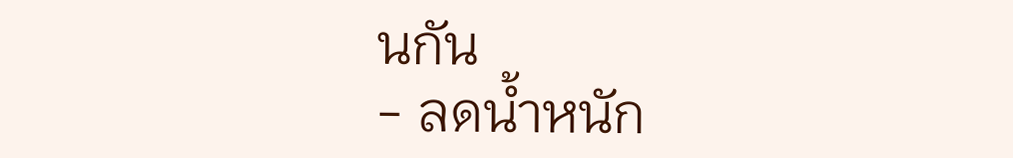นกัน
- ลดน้ำหนัก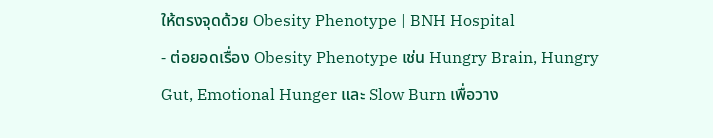ให้ตรงจุดด้วย Obesity Phenotype | BNH Hospital
- ต่อยอดเรื่อง Obesity Phenotype เช่น Hungry Brain, Hungry Gut, Emotional Hunger และ Slow Burn เพื่อวาง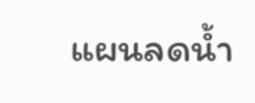แผนลดน้ำ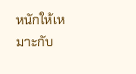หนักให้เหมาะกับ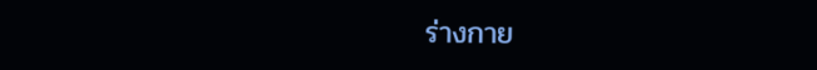ร่างกาย